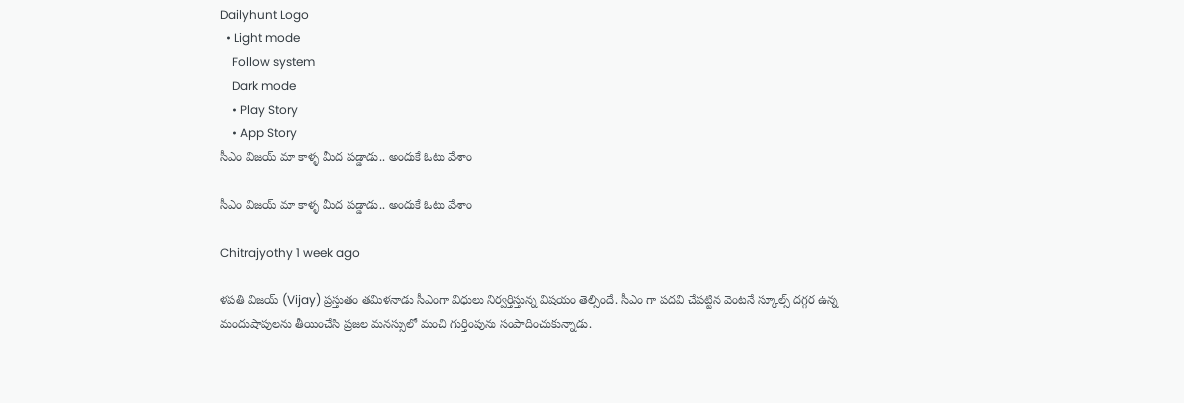Dailyhunt Logo
  • Light mode
    Follow system
    Dark mode
    • Play Story
    • App Story
సీఎం విజయ్ మా కాళ్ళ మీద పడ్డాడు.. అందుకే ఓటు వేశాం

సీఎం విజయ్ మా కాళ్ళ మీద పడ్డాడు.. అందుకే ఓటు వేశాం

Chitrajyothy 1 week ago

ళపతి విజయ్ (Vijay) ప్రస్తుతం తమిళనాడు సీఎంగా విధులు నిర్వర్తిస్తున్న విషయం తెల్సిందే. సీఎం గా పదవి చేపట్టిన వెంటనే స్కూల్స్ దగ్గర ఉన్న మందుషాపులను తీయించేసి ప్రజల మనస్సులో మంచి గుర్తింపును సంపాదించుకున్నాడు.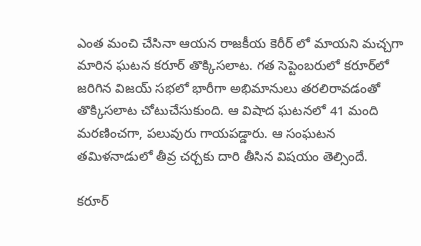ఎంత మంచి చేసినా ఆయన రాజకీయ కెరీర్ లో మాయని మచ్చగా మారిన ఘటన కరూర్ తొక్కిసలాట. గత సెప్టెంబరులో కరూర్‌లో జరిగిన విజయ్ సభలో భారీగా అభిమానులు తరలిరావడంతో తొక్కిసలాట చోటుచేసుకుంది. ఆ విషాద ఘటనలో 41 మంది మరణించగా, పలువురు గాయపడ్డారు. ఆ సంఘటన తమిళనాడులో తీవ్ర చర్చకు దారి తీసిన విషయం తెల్సిందే.

కరూర్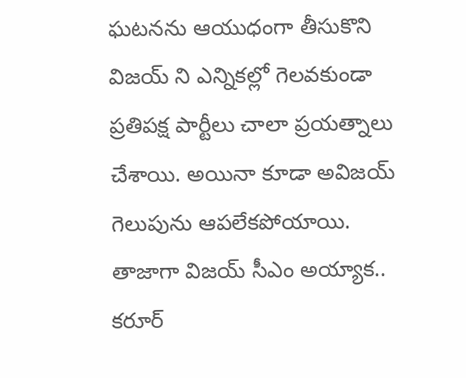ఘటనను ఆయుధంగా తీసుకొని విజయ్ ని ఎన్నికల్లో గెలవకుండా ప్రతిపక్ష పార్టీలు చాలా ప్రయత్నాలు చేశాయి. అయినా కూడా అవిజయ్ గెలుపును ఆపలేకపోయాయి. తాజాగా విజయ్ సీఎం అయ్యాక.. కరూర్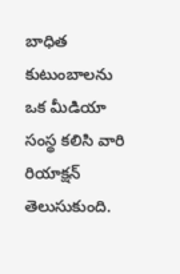బాధిత కుటుంబాలను ఒక మీడియా సంస్థ కలిసి వారి రియాక్షన్ తెలుసుకుంది.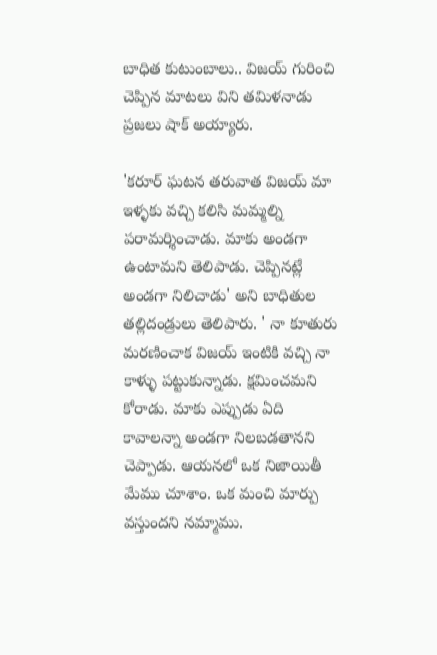బాధిత కుటుంబాలు.. విజయ్ గురించి చెప్పిన మాటలు విని తమిళనాడు ప్రజలు షాక్ అయ్యారు.

'కరూర్ ఘటన తరువాత విజయ్ మా ఇళ్ళకు వచ్చి కలిసి మమ్మల్ని పరామర్శించాడు. మాకు అండగా ఉంటామని తెలిపాడు. చెప్పినట్లే అండగా నిలిచాడు' అని బాధితుల తల్లిదండ్రులు తెలిపారు. ' నా కూతురు మరణించాక విజయ్ ఇంటికి వచ్చి నా కాళ్ళు పట్టుకున్నాడు. క్షమించమని కోరాడు. మాకు ఎప్పుడు ఏది కావాలన్నా అండగా నిలబడతానని చెప్పాడు. ఆయనలో ఒక నిజాయితీ మేము చూశాం. ఒక మంచి మార్పు వస్తుందని నమ్మాము.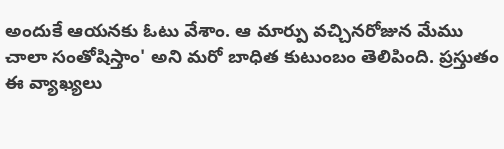అందుకే ఆయనకు ఓటు వేశాం. ఆ మార్పు వచ్చినరోజున మేము చాలా సంతోషిస్తాం' అని మరో బాధిత కుటుంబం తెలిపింది. ప్రస్తుతం ఈ వ్యాఖ్యలు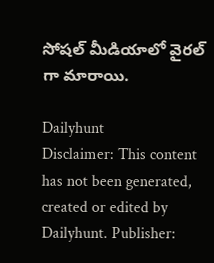సోషల్ మీడియాలో వైరల్ గా మారాయి.

Dailyhunt
Disclaimer: This content has not been generated, created or edited by Dailyhunt. Publisher: